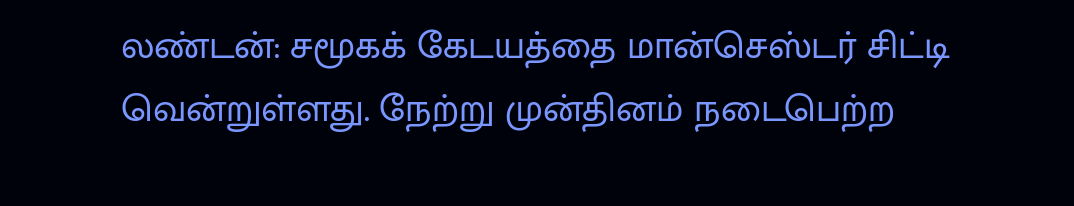லண்டன்: சமூகக் கேடயத்தை மான்செஸ்டர் சிட்டி வென்றுள்ளது. நேற்று முன்தினம் நடைபெற்ற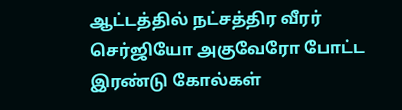ஆட்டத்தில் நட்சத்திர வீரர் செர்ஜியோ அகுவேரோ போட்ட இரண்டு கோல்கள்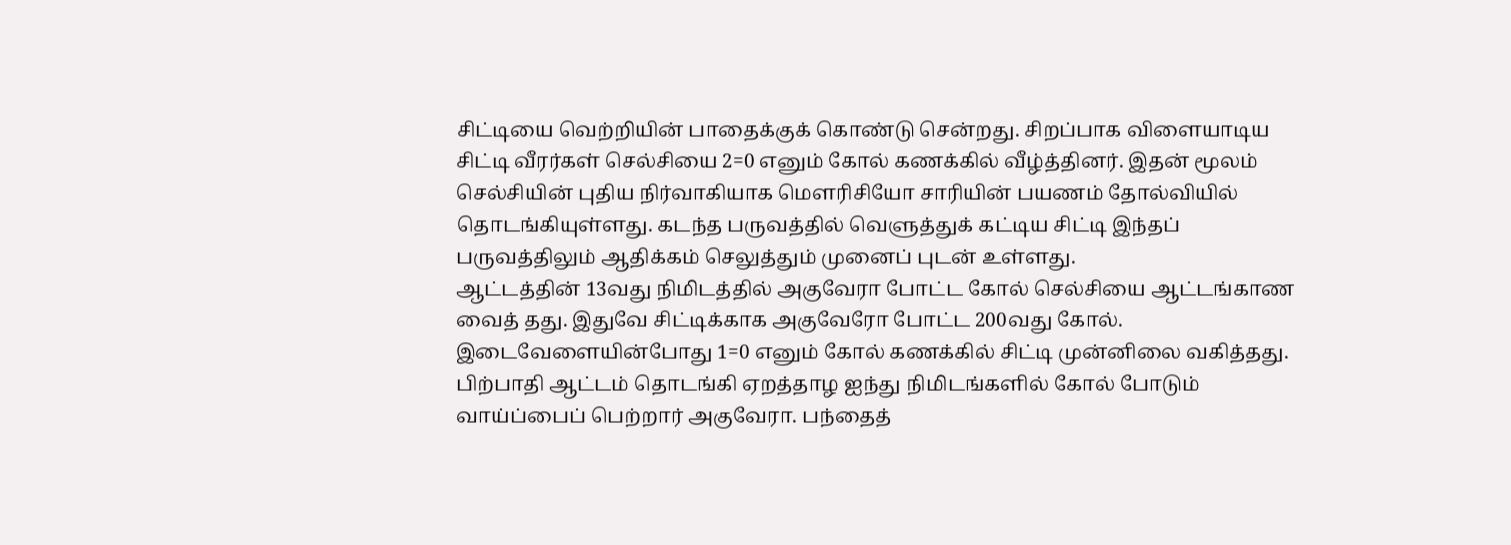சிட்டியை வெற்றியின் பாதைக்குக் கொண்டு சென்றது. சிறப்பாக விளையாடிய சிட்டி வீரர்கள் செல்சியை 2=0 எனும் கோல் கணக்கில் வீழ்த்தினர். இதன் மூலம் செல்சியின் புதிய நிர்வாகியாக மௌரிசியோ சாரியின் பயணம் தோல்வியில் தொடங்கியுள்ளது. கடந்த பருவத்தில் வெளுத்துக் கட்டிய சிட்டி இந்தப் பருவத்திலும் ஆதிக்கம் செலுத்தும் முனைப் புடன் உள்ளது.
ஆட்டத்தின் 13வது நிமிடத்தில் அகுவேரா போட்ட கோல் செல்சியை ஆட்டங்காண வைத் தது. இதுவே சிட்டிக்காக அகுவேரோ போட்ட 200வது கோல். இடைவேளையின்போது 1=0 எனும் கோல் கணக்கில் சிட்டி முன்னிலை வகித்தது. பிற்பாதி ஆட்டம் தொடங்கி ஏறத்தாழ ஐந்து நிமிடங்களில் கோல் போடும் வாய்ப்பைப் பெற்றார் அகுவேரா. பந்தைத்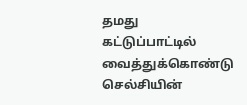தமது கட்டுப்பாட்டில் வைத்துக்கொண்டு செல்சியின்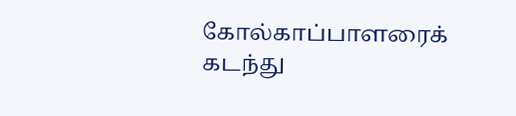கோல்காப்பாளரைக் கடந்து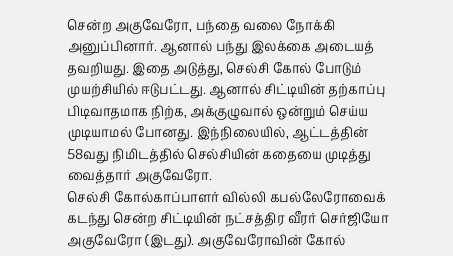சென்ற அகுவேரோ, பந்தை வலை நோக்கி அனுப்பினார். ஆனால் பந்து இலக்கை அடையத் தவறியது. இதை அடுத்து, செல்சி கோல் போடும் முயற்சியில் ஈடுபட்டது. ஆனால் சிட்டியின் தற்காப்பு பிடிவாதமாக நிற்க, அக்குழுவால் ஒன்றும் செய்ய முடியாமல் போனது. இந்நிலையில், ஆட்டத்தின் 58வது நிமிடத்தில் செல்சியின் கதையை முடித்து வைத்தார் அகுவேரோ.
செல்சி கோல்காப்பாளர் வில்லி கபல்லேரோவைக் கடந்து சென்ற சிட்டியின் நட்சத்திர வீரர் செர்ஜியோ அகுவேரோ (இடது). அகுவேரோவின் கோல்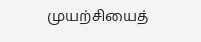முயற்சியைத்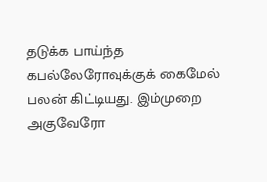தடுக்க பாய்ந்த கபல்லேரோவுக்குக் கைமேல் பலன் கிட்டியது. இம்முறை அகுவேரோ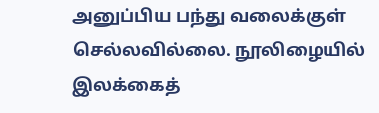அனுப்பிய பந்து வலைக்குள் செல்லவில்லை. நூலிழையில் இலக்கைத்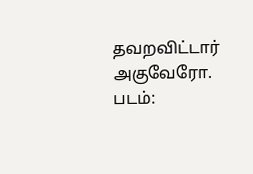தவறவிட்டார் அகுவேரோ. படம்: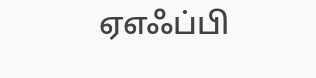ஏஎஃப்பி